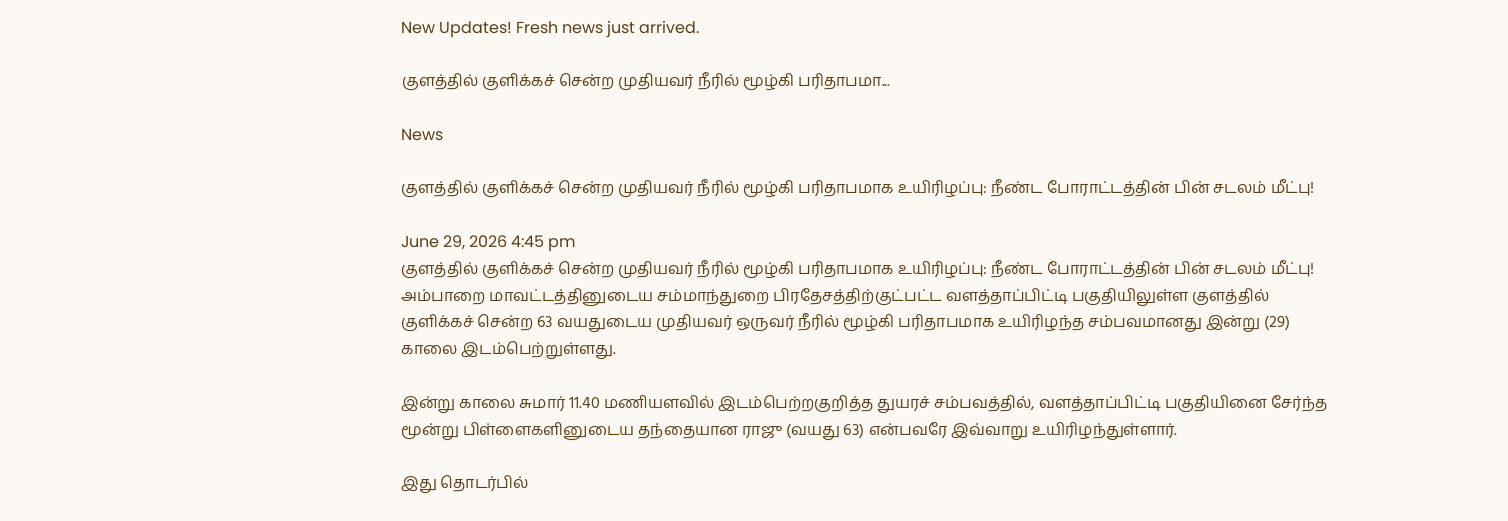New Updates! Fresh news just arrived.

குளத்தில் குளிக்கச் சென்ற முதியவர் நீரில் மூழ்கி பரிதாபமா...

News

குளத்தில் குளிக்கச் சென்ற முதியவர் நீரில் மூழ்கி பரிதாபமாக உயிரிழப்பு: நீண்ட போராட்டத்தின் பின் சடலம் மீட்பு!

June 29, 2026 4:45 pm
குளத்தில் குளிக்கச் சென்ற முதியவர் நீரில் மூழ்கி பரிதாபமாக உயிரிழப்பு: நீண்ட போராட்டத்தின் பின் சடலம் மீட்பு!
அம்பாறை மாவட்டத்தினுடைய சம்மாந்துறை பிரதேசத்திற்குட்பட்ட வளத்தாப்பிட்டி பகுதியிலுள்ள குளத்தில் குளிக்கச் சென்ற 63 வயதுடைய முதியவர் ஒருவர் நீரில் மூழ்கி பரிதாபமாக உயிரிழந்த சம்பவமானது இன்று (29) காலை இடம்பெற்றுள்ளது.

இன்று காலை சுமார் 11.40 மணியளவில் இடம்பெற்றகுறித்த துயரச் சம்பவத்தில், வளத்தாப்பிட்டி பகுதியினை சேர்ந்த மூன்று பிள்ளைகளினுடைய தந்தையான ராஜு (வயது 63) என்பவரே இவ்வாறு உயிரிழந்துள்ளார்.

இது தொடர்பில்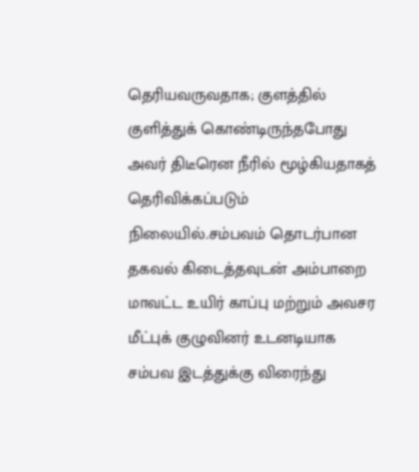தெரியவருவதாக; குளத்தில் குளித்துக் கொண்டிருந்தபோது அவர் திடீரென நீரில் மூழ்கியதாகத் தெரிவிக்கப்படும் நிலையில்.சம்பவம் தொடர்பான தகவல் கிடைத்தவுடன் அம்பாறை மாவட்ட உயிர் காப்பு மற்றும் அவசர மீட்புக் குழுவினர் உடனடியாக சம்பவ இடத்துக்கு விரைந்து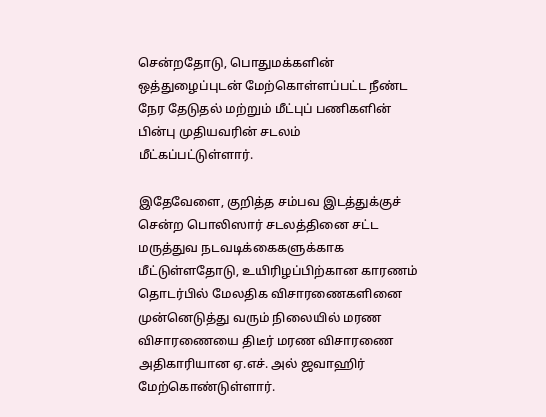சென்றதோடு, பொதுமக்களின் ஒத்துழைப்புடன் மேற்கொள்ளப்பட்ட நீண்ட நேர தேடுதல் மற்றும் மீட்புப் பணிகளின் பின்பு முதியவரின் சடலம் மீட்கப்பட்டுள்ளார்.

இதேவேளை, குறித்த சம்பவ இடத்துக்குச் சென்ற பொலிஸார் சடலத்தினை சட்ட மருத்துவ நடவடிக்கைகளுக்காக மீட்டுள்ளதோடு, உயிரிழப்பிற்கான காரணம் தொடர்பில் மேலதிக விசாரணைகளினை முன்னெடுத்து வரும் நிலையில் மரண விசாரணையை திடீர் மரண விசாரணை அதிகாரியான ஏ.எச். அல் ஜவாஹிர் மேற்கொண்டுள்ளார்.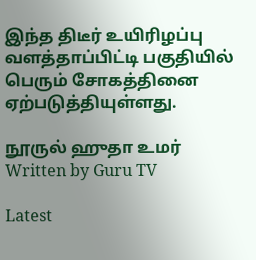இந்த திடீர் உயிரிழப்பு வளத்தாப்பிட்டி பகுதியில் பெரும் சோகத்தினை ஏற்படுத்தியுள்ளது.

நூருல் ஹுதா உமர்
Written by Guru TV

Latest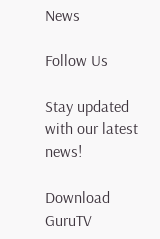News

Follow Us

Stay updated with our latest news!

Download GuruTV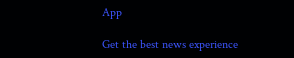App

Get the best news experience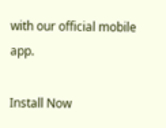with our official mobile app.

Install Now